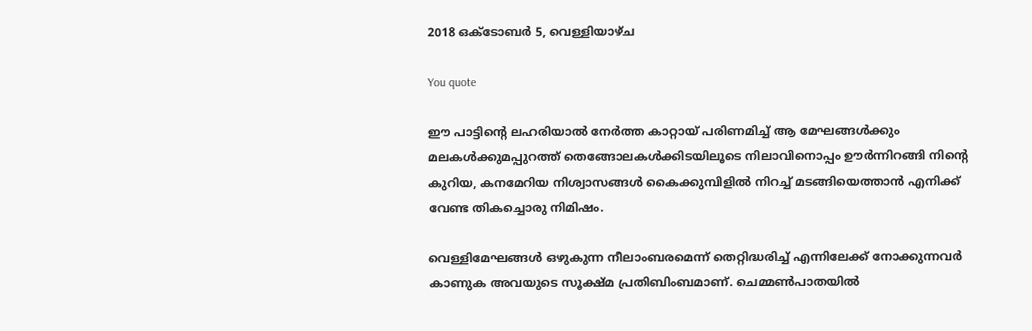2018 ഒക്‌ടോബർ 5, വെള്ളിയാഴ്‌ച

You quote

ഈ പാട്ടിന്റെ ലഹരിയാൽ നേർത്ത കാറ്റായ് പരിണമിച്ച് ആ മേഘങ്ങൾക്കും മലകൾക്കുമപ്പുറത്ത് തെങ്ങോലകൾക്കിടയിലൂടെ നിലാവിനൊപ്പം ഊർന്നിറങ്ങി നിന്റെ കുറിയ, കനമേറിയ നിശ്വാസങ്ങൾ കൈക്കുമ്പിളിൽ നിറച്ച് മടങ്ങിയെത്താൻ എനിക്ക് വേണ്ട തികച്ചൊരു നിമിഷം.

വെള്ളിമേഘങ്ങൾ ഒഴുകുന്ന നീലാംബരമെന്ന് തെറ്റിദ്ധരിച്ച് എന്നിലേക്ക് നോക്കുന്നവർ കാണുക അവയുടെ സൂക്ഷ്മ പ്രതിബിംബമാണ്. ചെമ്മൺപാതയിൽ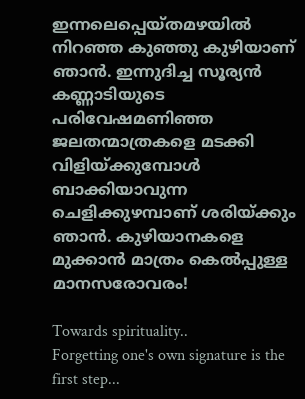ഇന്നലെപ്പെയ്തമഴയിൽ നിറഞ്ഞ കുഞ്ഞു കുഴിയാണ് ഞാൻ. ഇന്നുദിച്ച സൂര്യൻ കണ്ണാടിയുടെ പരിവേഷമണിഞ്ഞ ജലതന്മാത്രകളെ മടക്കി വിളിയ്ക്കുമ്പോൾ ബാക്കിയാവുന്ന ചെളിക്കുഴമ്പാണ് ശരിയ്ക്കും ഞാൻ. കുഴിയാനകളെ മുക്കാൻ മാത്രം കെൽപ്പുള്ള മാനസരോവരം!

Towards spirituality..
Forgetting one's own signature is the first step...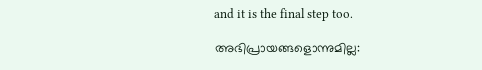and it is the final step too.

അഭിപ്രായങ്ങളൊന്നുമില്ല: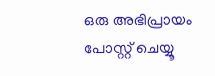ഒരു അഭിപ്രായം പോസ്റ്റ് ചെയ്യൂ